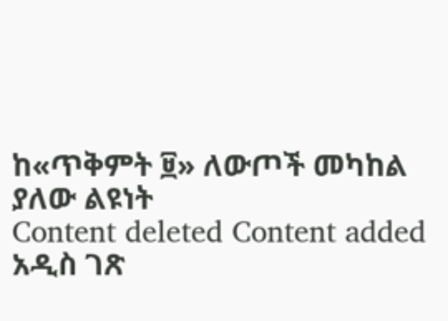ከ«ጥቅምት ፱» ለውጦች መካከል ያለው ልዩነት
Content deleted Content added
አዲስ ገጽ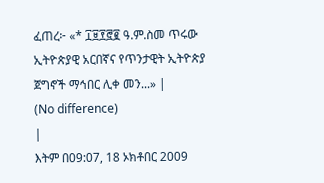ፈጠረ፦ «* ፲፱፻፸፪ ዓ.ም.ስመ ጥሩው ኢትዮጵያዊ አርበኛና የጥንታዊት ኢትዮጵያ ጀግኖች ማኅበር ሊቀ መን...» |
(No difference)
|
እትም በ09:07, 18 ኦክቶበር 2009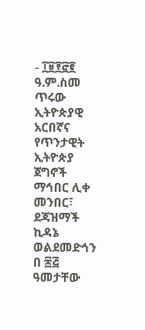- ፲፱፻፸፪ ዓ.ም.ስመ ጥሩው ኢትዮጵያዊ አርበኛና የጥንታዊት ኢትዮጵያ ጀግኖች ማኅበር ሊቀ መንበር፣ ደጃዝማች ኪዳኔ ወልደመድኅን በ ፷፭ ዓመታቸው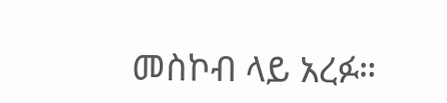መስኮብ ላይ አረፉ።